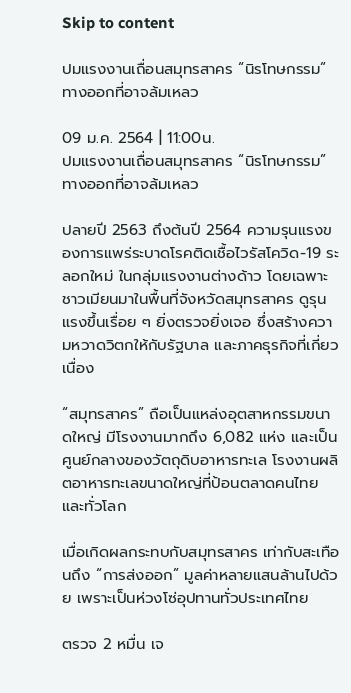Skip to content

ปมแรงงานเถื่อนสมุทรสาคร “นิรโทษกรรม” ทางออกที่อาจล้มเหลว

09 ม.ค. 2564 | 11:00น.
ปมแรงงานเถื่อนสมุทรสาคร “นิรโทษกรรม” ทางออกที่อาจล้มเหลว

ปลายปี 2563 ถึงต้นปี 2564 ความรุนแรงของการแพร่ระบาดโรคติดเชื้อไวรัสโควิด-19 ระลอกใหม่ ในกลุ่มแรงงานต่างด้าว โดยเฉพาะชาวเมียนมาในพื้นที่จังหวัดสมุทรสาคร ดูรุนแรงขึ้นเรื่อย ๆ ยิ่งตรวจยิ่งเจอ ซึ่งสร้างความหวาดวิตกให้กับรัฐบาล และภาคธุรกิจที่เกี่ยวเนื่อง

“สมุทรสาคร” ถือเป็นแหล่งอุตสาหกรรมขนาดใหญ่ มีโรงงานมากถึง 6,082 แห่ง และเป็นศูนย์กลางของวัตถุดิบอาหารทะเล โรงงานผลิตอาหารทะเลขนาดใหญ่ที่ป้อนตลาดคนไทย และทั่วโลก

เมื่อเกิดผลกระทบกับสมุทรสาคร เท่ากับสะเทือนถึง “การส่งออก” มูลค่าหลายแสนล้านไปด้วย เพราะเป็นห่วงโซ่อุปทานทั่วประเทศไทย

ตรวจ 2 หมื่น เจ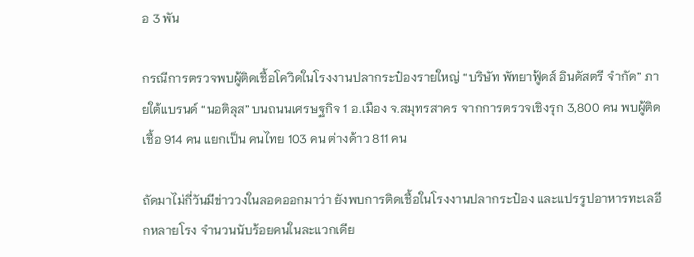อ 3 พัน

กรณีการตรวจพบผู้ติดเชื้อโควิดในโรงงานปลากระป๋องรายใหญ่ “บริษัท พัทยาฟู้ดส์ อินดัสตรี จำกัด” ภายใต้แบรนด์ “นอติลุส” บนถนนเศรษฐกิจ 1 อ.เมือง จ.สมุทรสาคร จากการตรวจเชิงรุก 3,800 คน พบผู้ติดเชื้อ 914 คน แยกเป็น คนไทย 103 คน ต่างด้าว 811 คน

ถัดมาไม่กี่วันมีข่าววงในลอดออกมาว่า ยังพบการติดเชื้อในโรงงานปลากระป๋อง และแปรรูปอาหารทะเลอีกหลายโรง จำนวนนับร้อยคนในละแวกเดีย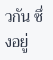วกัน ซึ่งอยู่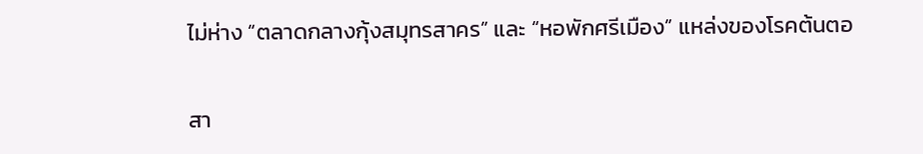ไม่ห่าง “ตลาดกลางกุ้งสมุทรสาคร” และ “หอพักศรีเมือง” แหล่งของโรคต้นตอ

สา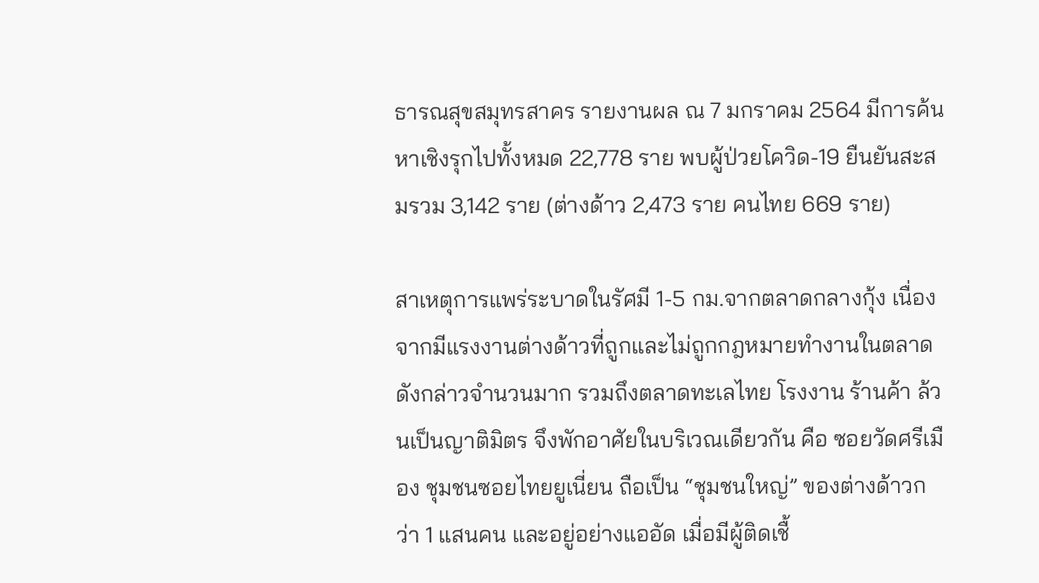ธารณสุขสมุทรสาคร รายงานผล ณ 7 มกราคม 2564 มีการค้นหาเชิงรุกไปทั้งหมด 22,778 ราย พบผู้ป่วยโควิด-19 ยืนยันสะสมรวม 3,142 ราย (ต่างด้าว 2,473 ราย คนไทย 669 ราย)

สาเหตุการแพร่ระบาดในรัศมี 1-5 กม.จากตลาดกลางกุ้ง เนื่องจากมีแรงงานต่างด้าวที่ถูกและไม่ถูกกฎหมายทำงานในตลาดดังกล่าวจำนวนมาก รวมถึงตลาดทะเลไทย โรงงาน ร้านค้า ล้วนเป็นญาติมิตร จึงพักอาศัยในบริเวณเดียวกัน คือ ซอยวัดศรีเมือง ชุมชนซอยไทยยูเนี่ยน ถือเป็น “ชุมชนใหญ่” ของต่างด้าวกว่า 1 แสนคน และอยู่อย่างแออัด เมื่อมีผู้ติดเชื้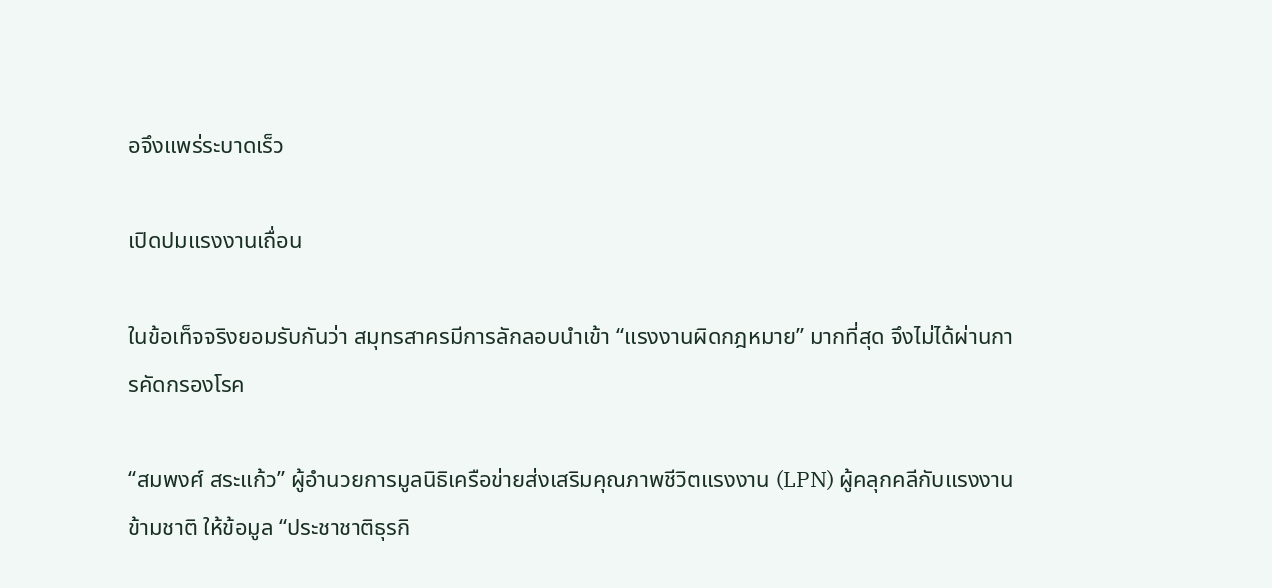อจึงแพร่ระบาดเร็ว

เปิดปมแรงงานเถื่อน

ในข้อเท็จจริงยอมรับกันว่า สมุทรสาครมีการลักลอบนำเข้า “แรงงานผิดกฎหมาย” มากที่สุด จึงไม่ได้ผ่านการคัดกรองโรค

“สมพงศ์ สระแก้ว” ผู้อำนวยการมูลนิธิเครือข่ายส่งเสริมคุณภาพชีวิตแรงงาน (LPN) ผู้คลุกคลีกับแรงงานข้ามชาติ ให้ข้อมูล “ประชาชาติธุรกิ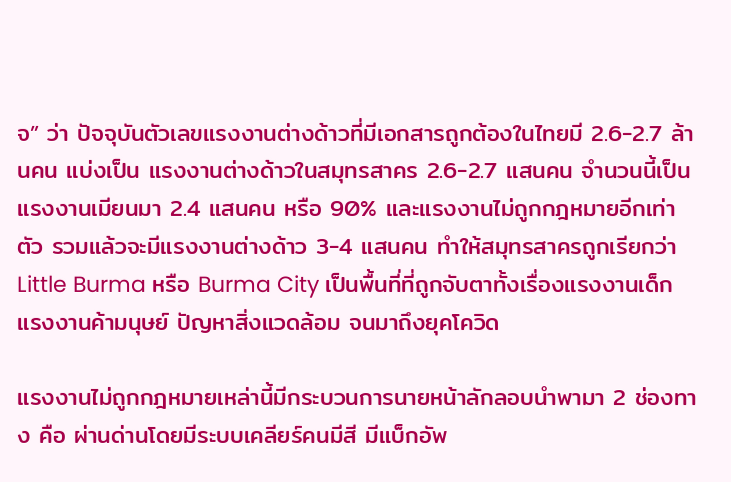จ” ว่า ปัจจุบันตัวเลขแรงงานต่างด้าวที่มีเอกสารถูกต้องในไทยมี 2.6-2.7 ล้านคน แบ่งเป็น แรงงานต่างด้าวในสมุทรสาคร 2.6-2.7 แสนคน จำนวนนี้เป็นแรงงานเมียนมา 2.4 แสนคน หรือ 90% และแรงงานไม่ถูกกฎหมายอีกเท่าตัว รวมแล้วจะมีแรงงานต่างด้าว 3-4 แสนคน ทำให้สมุทรสาครถูกเรียกว่า Little Burma หรือ Burma City เป็นพื้นที่ที่ถูกจับตาทั้งเรื่องแรงงานเด็ก แรงงานค้ามนุษย์ ปัญหาสิ่งแวดล้อม จนมาถึงยุคโควิด

แรงงานไม่ถูกกฎหมายเหล่านี้มีกระบวนการนายหน้าลักลอบนำพามา 2 ช่องทาง คือ ผ่านด่านโดยมีระบบเคลียร์คนมีสี มีแบ็กอัพ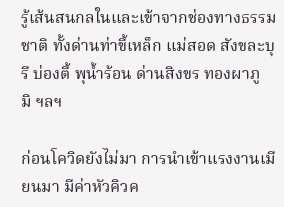รู้เส้นสนกลในและเข้าจากช่องทางธรรมชาติ ทั้งด่านท่าขี้เหล็ก แม่สอด สังขละบุรี บ่องตี้ พุน้ำร้อน ด่านสิงขร ทองผาภูมิ ฯลฯ

ก่อนโควิดยังไม่มา การนำเข้าแรงงานเมียนมา มีค่าหัวคิวค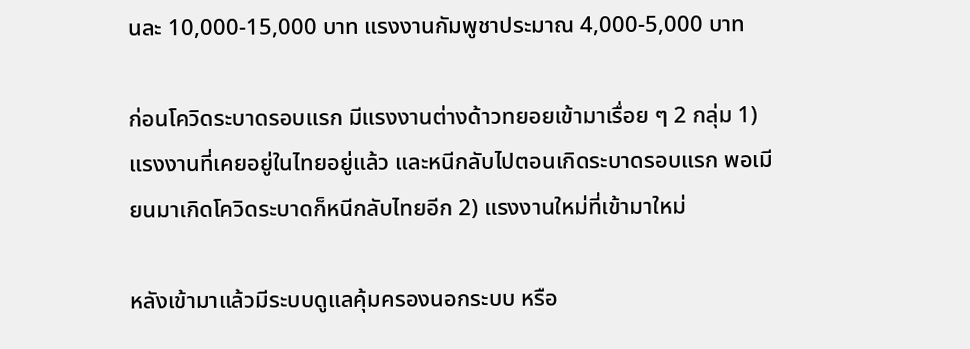นละ 10,000-15,000 บาท แรงงานกัมพูชาประมาณ 4,000-5,000 บาท

ก่อนโควิดระบาดรอบแรก มีแรงงานต่างด้าวทยอยเข้ามาเรื่อย ๆ 2 กลุ่ม 1) แรงงานที่เคยอยู่ในไทยอยู่แล้ว และหนีกลับไปตอนเกิดระบาดรอบแรก พอเมียนมาเกิดโควิดระบาดก็หนีกลับไทยอีก 2) แรงงานใหม่ที่เข้ามาใหม่

หลังเข้ามาแล้วมีระบบดูแลคุ้มครองนอกระบบ หรือ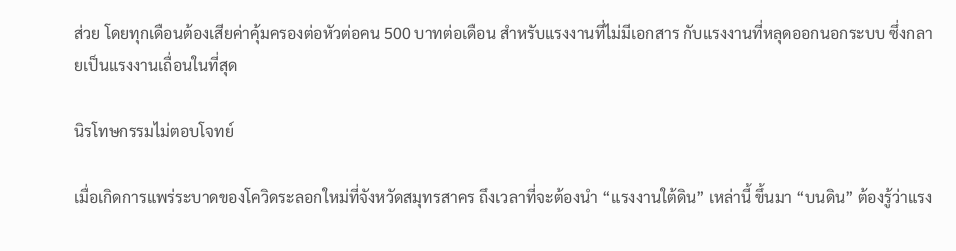ส่วย โดยทุกเดือนต้องเสียค่าคุ้มครองต่อหัวต่อคน 500 บาทต่อเดือน สำหรับแรงงานที่ไม่มีเอกสาร กับแรงงานที่หลุดออกนอกระบบ ซึ่งกลายเป็นแรงงานเถื่อนในที่สุด

นิรโทษกรรมไม่ตอบโจทย์

เมื่อเกิดการแพร่ระบาดของโควิดระลอกใหม่ที่จังหวัดสมุทรสาคร ถึงเวลาที่จะต้องนำ “แรงงานใต้ดิน” เหล่านี้ ขึ้นมา “บนดิน” ต้องรู้ว่าแรง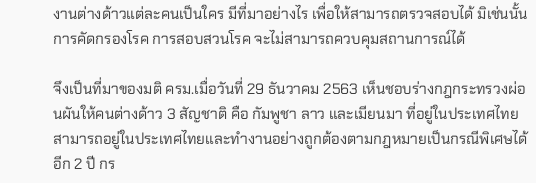งานต่างด้าวแต่ละคนเป็นใคร มีที่มาอย่างไร เพื่อให้สามารถตรวจสอบได้ มิเช่นนั้น การคัดกรองโรค การสอบสวนโรค จะไม่สามารถควบคุมสถานการณ์ได้

จึงเป็นที่มาของมติ ครม.เมื่อวันที่ 29 ธันวาคม 2563 เห็นชอบร่างกฎกระทรวงผ่อนผันให้คนต่างด้าว 3 สัญชาติ คือ กัมพูชา ลาว และเมียนมา ที่อยู่ในประเทศไทย สามารถอยู่ในประเทศไทยและทำงานอย่างถูกต้องตามกฎหมายเป็นกรณีพิเศษได้อีก 2 ปี กร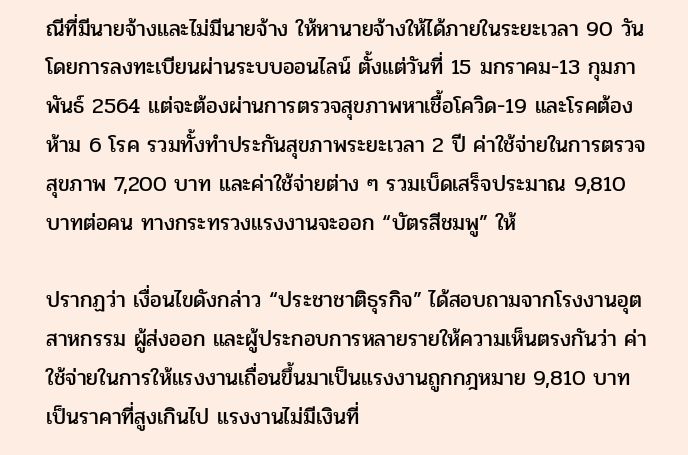ณีที่มีนายจ้างและไม่มีนายจ้าง ให้หานายจ้างให้ได้ภายในระยะเวลา 90 วัน โดยการลงทะเบียนผ่านระบบออนไลน์ ตั้งแต่วันที่ 15 มกราคม-13 กุมภาพันธ์ 2564 แต่จะต้องผ่านการตรวจสุขภาพหาเชื้อโควิด-19 และโรคต้องห้าม 6 โรค รวมทั้งทำประกันสุขภาพระยะเวลา 2 ปี ค่าใช้จ่ายในการตรวจสุขภาพ 7,200 บาท และค่าใช้จ่ายต่าง ๆ รวมเบ็ดเสร็จประมาณ 9,810 บาทต่อคน ทางกระทรวงแรงงานจะออก “บัตรสีชมพู” ให้

ปรากฏว่า เงื่อนไขดังกล่าว “ประชาชาติธุรกิจ” ได้สอบถามจากโรงงานอุตสาหกรรม ผู้ส่งออก และผู้ประกอบการหลายรายให้ความเห็นตรงกันว่า ค่าใช้จ่ายในการให้แรงงานเถื่อนขึ้นมาเป็นแรงงานถูกกฎหมาย 9,810 บาท เป็นราคาที่สูงเกินไป แรงงานไม่มีเงินที่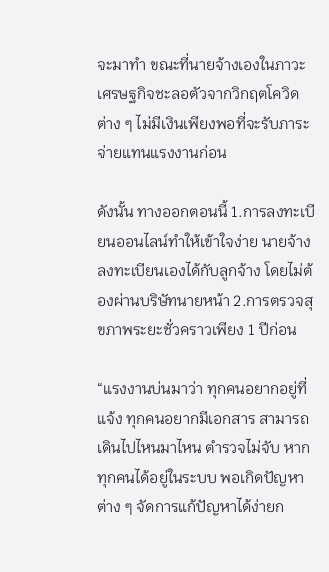จะมาทำ ขณะที่นายจ้างเองในภาวะเศรษฐกิจชะลอตัวจากวิกฤตโควิดต่าง ๆ ไม่มีเงินเพียงพอที่จะรับภาระจ่ายแทนแรงงานก่อน

ดังนั้น ทางออกตอนนี้ 1.การลงทะเบียนออนไลน์ทำให้เข้าใจง่าย นายจ้างลงทะเบียนเองได้กับลูกจ้าง โดยไม่ต้องผ่านบริษัทนายหน้า 2.การตรวจสุขภาพระยะชั่วคราวเพียง 1 ปีก่อน

“แรงงานบ่นมาว่า ทุกคนอยากอยู่ที่แจ้ง ทุกคนอยากมีเอกสาร สามารถเดินไปไหนมาไหน ตำรวจไม่จับ หากทุกคนได้อยู่ในระบบ พอเกิดปัญหาต่าง ๆ จัดการแก้ปัญหาได้ง่ายก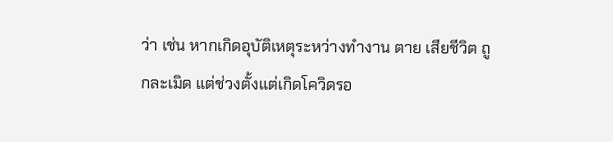ว่า เช่น หากเกิดอุบัติเหตุระหว่างทำงาน ตาย เสียชีวิต ถูกละเมิด แต่ช่วงตั้งแต่เกิดโควิดรอ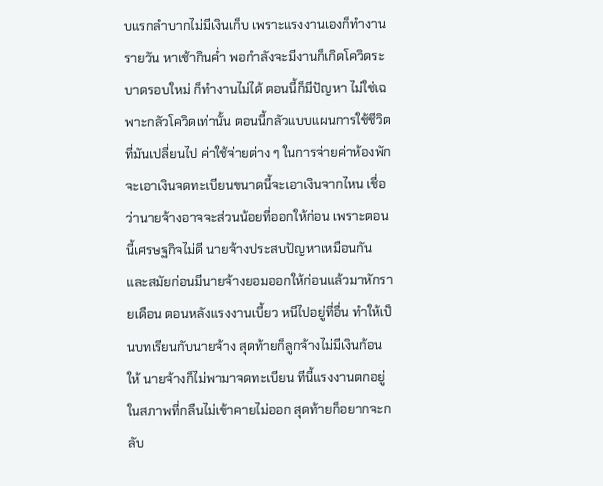บแรกลำบากไม่มีเงินเก็บ เพราะแรงงานเองก็ทำงานรายวัน หาเช้ากินค่ำ พอกำลังจะมีงานก็เกิดโควิดระบาดรอบใหม่ ก็ทำงานไม่ได้ ตอนนี้ก็มีปัญหา ไม่ใช่เฉพาะกลัวโควิดเท่านั้น ตอนนี้กลัวแบบแผนการใช้ชีวิตที่มันเปลี่ยนไป ค่าใช้จ่ายต่าง ๆ ในการจ่ายค่าห้องพัก จะเอาเงินจดทะเบียนขนาดนี้จะเอาเงินจากไหน เชื่อว่านายจ้างอาจจะส่วนน้อยที่ออกให้ก่อน เพราะตอนนี้เศรษฐกิจไม่ดี นายจ้างประสบปัญหาเหมือนกัน และสมัยก่อนมีนายจ้างยอมออกให้ก่อนแล้วมาหักรายเดือน ตอนหลังแรงงานเบี้ยว หนีไปอยู่ที่อื่น ทำให้เป็นบทเรียนกับนายจ้าง สุดท้ายก็ลูกจ้างไม่มีเงินก้อนให้ นายจ้างก็ไม่พามาจดทะเบียน ทีนี้แรงงานตกอยู่ในสภาพที่กลืนไม่เข้าคายไม่ออก สุดท้ายก็อยากจะกลับ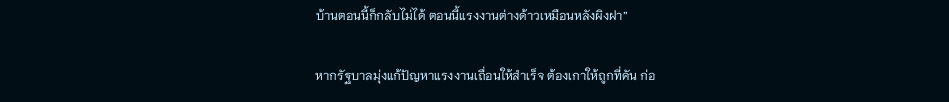บ้านตอนนี้ก็กลับไม่ได้ ตอนนี้แรงงานต่างด้าวเหมือนหลังผิงฝา”

หากรัฐบาลมุ่งแก้ปัญหาแรงงานเถื่อนให้สำเร็จ ต้องเกาให้ถูกที่คัน ก่อ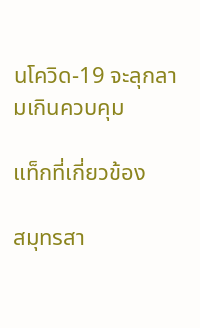นโควิด-19 จะลุกลามเกินควบคุม

แท็กที่เกี่ยวข้อง

สมุทรสา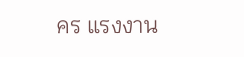คร แรงงาน